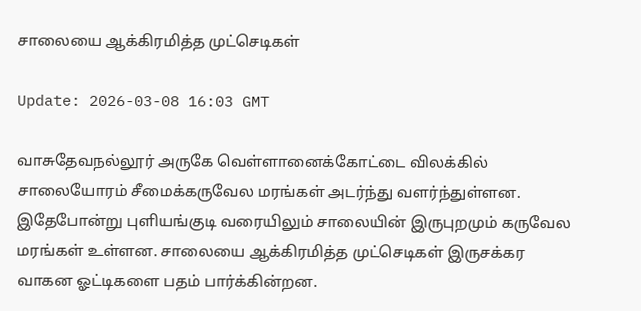சாலையை ஆக்கிரமித்த முட்செடிகள்

Update: 2026-03-08 16:03 GMT

வாசுதேவநல்லூர் அருகே வெள்ளானைக்கோட்டை விலக்கில் சாலையோரம் சீமைக்கருவேல மரங்கள் அடர்ந்து வளர்ந்துள்ளன. இதேபோன்று புளியங்குடி வரையிலும் சாலையின் இருபுறமும் கருவேல மரங்கள் உள்ளன. சாலையை ஆக்கிரமித்த முட்செடிகள் இருசக்கர வாகன ஓட்டிகளை பதம் பார்க்கின்றன.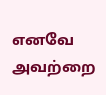எனவே அவற்றை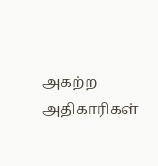அகற்ற அதிகாரிகள்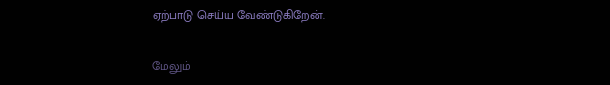ஏற்பாடு செய்ய வேண்டுகிறேன்.

மேலும்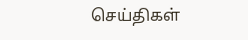செய்திகள்